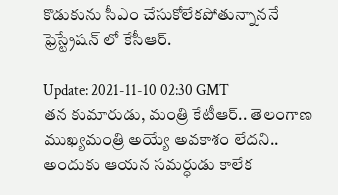కొడుకును సీఎం చేసుకోలేక‌పోతున్నాన‌నే ఫ్రెస్ట్రేష‌న్ లో కేసీఆర్‌.

Update: 2021-11-10 02:30 GMT
త‌న కుమారుడు, మంత్రి కేటీఆర్‌.. తెలంగాణ ముఖ్య‌మంత్రి అయ్యే అవ‌కాశం లేద‌ని.. అందుకు ఆయ‌న స‌మ‌ర్ధుడు కాలేక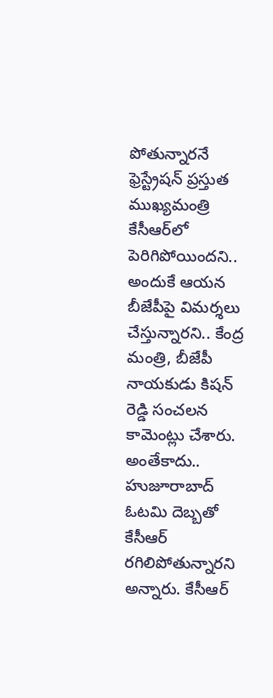పోతున్నార‌నే ఫ్రెస్ట్రేష‌న్ ప్ర‌స్తుత ముఖ్య‌మంత్రి కేసీఆర్‌లో పెరిగిపోయింద‌ని.. అందుకే ఆయ‌న బీజేపీపై విమ‌ర్శ‌లు చేస్తున్నార‌ని.. కేంద్ర మంత్రి, బీజేపీ నాయ‌కుడు కిష‌న్ రెడ్డి సంచ‌ల‌న కామెంట్లు చేశారు. అంతేకాదు.. హుజూరాబాద్ ఓట‌మి దెబ్బ‌తో కేసీఆర్ ర‌గిలిపోతున్నార‌ని అన్నారు. కేసీఆర్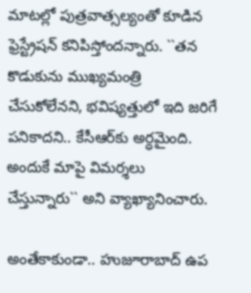మాట‌ల్లో పుత్ర‌వాత్సల్యంతో కూడిన ఫ్రెస్ట్రేష‌న్ క‌నిపిస్తోంద‌న్నారు. ``త‌న కొడుకును ముఖ్య‌మంత్రి చేసుకోలేన‌ని, భ‌విష్య‌త్తులో ఇది జ‌రిగే ప‌నికాద‌ని.. కేసీఆర్‌కు అర్ధ‌మైంది. అందుకే మాపై విమ‌ర్శ‌లు చేస్తున్నారు`` అని వ్యాఖ్యానించారు.

అంతేకాకుండా.. హుజూరాబాద్ ఉప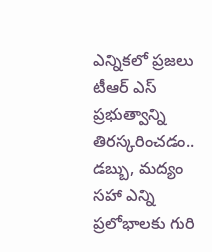ఎన్నిక‌లో ప్ర‌జ‌లు టీఆర్ ఎస్ ప్ర‌భుత్వాన్ని తిర‌స్క‌రించ‌డం.. డ‌బ్బు, మ‌ద్యం స‌హా ఎన్ని ప్ర‌లోభాల‌కు గురి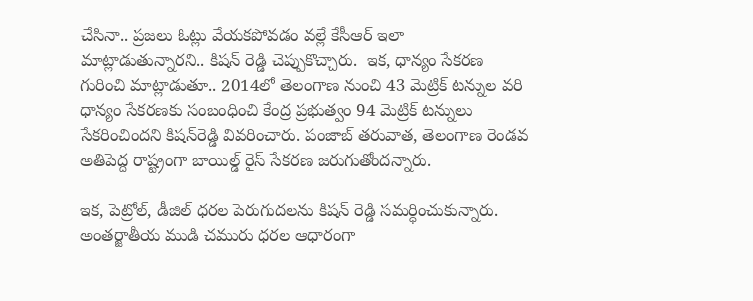చేసినా.. ప్ర‌జ‌లు ఓట్లు వేయ‌క‌పోవ‌డం వ‌ల్లే కేసీఆర్ ఇలా మాట్లాడుతున్నార‌ని.. కిష‌న్ రెడ్డి చెప్పుకొచ్చారు.  ఇక‌, ధాన్యం సేక‌ర‌ణ గురించి మాట్లాడుతూ.. 2014లో తెలంగాణ నుంచి 43 మెట్రిక్‌ టన్నుల వరి ధాన్యం సేకరణకు సంబంధించి కేంద్ర ప్రభుత్వం 94 మెట్రిక్‌ టన్నులు సేకరించింద‌ని కిషన్‌రెడ్డి వివరించారు. పంజాబ్ తరువాత, తెలంగాణ రెండవ అతిపెద్ద రాష్ట్రంగా బాయిల్డ్ రైస్ సేక‌ర‌ణ జ‌రుగుతోంద‌న్నారు.

ఇక‌, పెట్రోల్‌, డీజిల్ ధ‌ర‌ల పెరుగుద‌ల‌ను కిష‌న్ రెడ్డి స‌మ‌ర్ధించుకున్నారు. అంతర్జాతీయ ముడి చమురు ధరల ఆధారంగా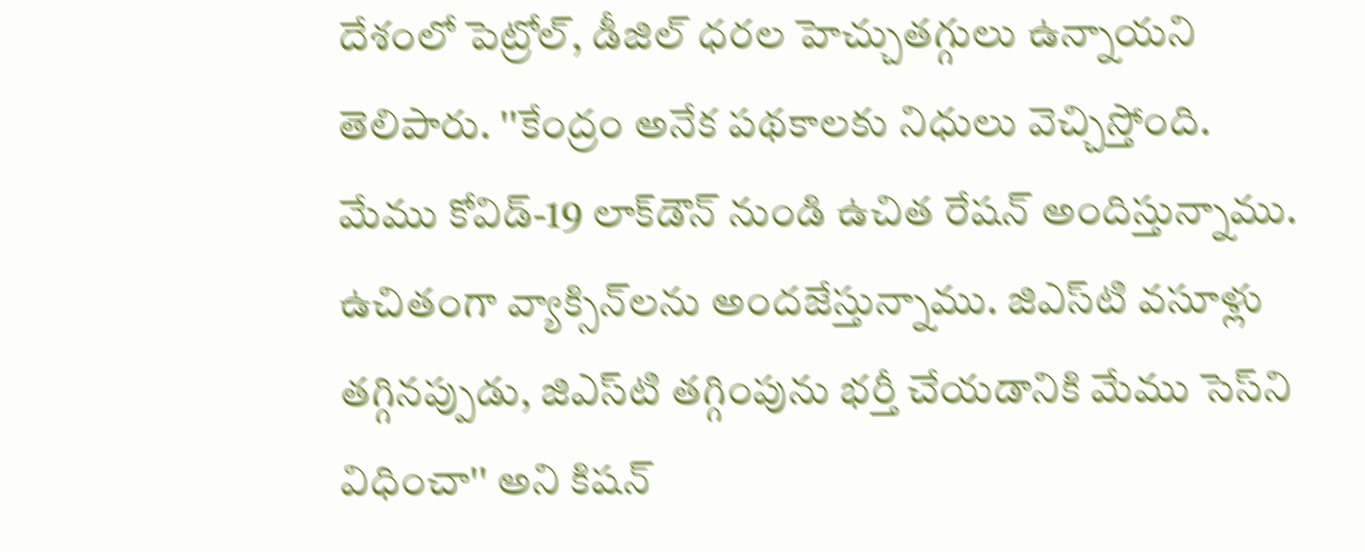దేశంలో పెట్రోల్‌, డీజిల్‌ ధరల హెచ్చుతగ్గులు ఉన్నాయని తెలిపారు. ''కేంద్రం అనేక పథకాలకు నిధులు వెచ్చిస్తోంది. మేము కోవిడ్-19 లాక్‌డౌన్ నుండి ఉచిత రేషన్ అందిస్తున్నాము. ఉచితంగా వ్యాక్సిన్‌లను అందజేస్తున్నాము. జిఎస్‌టి వసూళ్లు తగ్గినప్పుడు, జిఎస్‌టి తగ్గింపును భర్తీ చేయడానికి మేము సెస్‌ని విధించా'' అని కిషన్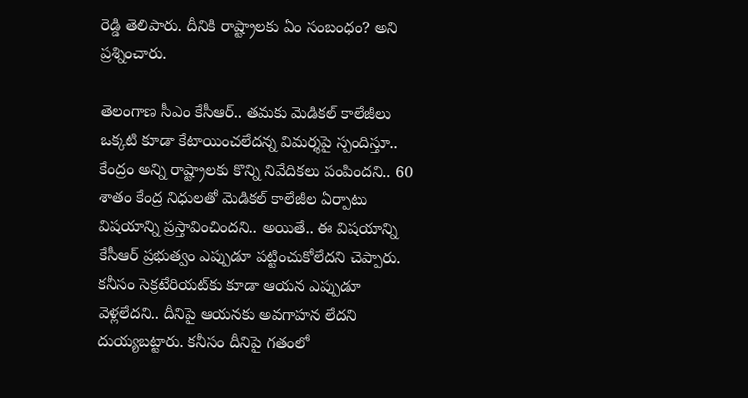రెడ్డి తెలిపారు. దీనికి రాష్ట్రాల‌కు ఏం సంబంధం? అని ప్ర‌శ్నించారు.

తెలంగాణ సీఎం కేసీఆర్‌.. త‌మ‌కు మెడిక‌ల్ కాలేజీలు ఒక్క‌టి కూడా కేటాయించ‌లేద‌న్న విమ‌ర్శ‌పై స్పందిస్తూ.. కేంద్రం అన్ని రాష్ట్రాల‌కు కొన్ని నివేదిక‌లు పంపింద‌ని.. 60 శాతం కేంద్ర నిధుల‌తో మెడిక‌ల్ కాలేజీల ఏర్పాటు విష‌యాన్ని ప్ర‌స్తావించింద‌ని.. అయితే.. ఈ విష‌యాన్ని కేసీఆర్ ప్ర‌భుత్వం ఎప్పుడూ ప‌ట్టించుకోలేద‌ని చెప్పారు. క‌నీసం సెక్ర‌టేరియ‌ట్‌కు కూడా ఆయ‌న ఎప్పుడూ వెళ్ల‌లేద‌ని.. దీనిపై ఆయ‌న‌కు అవ‌గాహ‌న లేద‌ని దుయ్య‌బ‌ట్టారు. క‌నీసం దీనిపై గ‌తంలో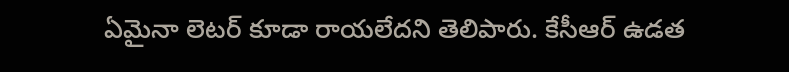ఏమైనా లెట‌ర్ కూడా రాయ‌లేద‌ని తెలిపారు. కేసీఆర్ ఉడ‌త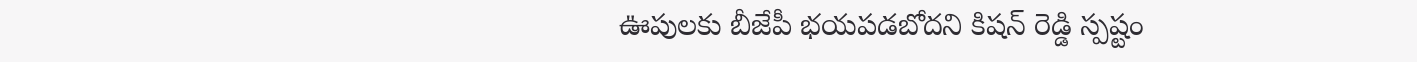ఊపుల‌కు బీజేపీ భ‌య‌ప‌డ‌బోద‌ని కిష‌న్ రెడ్డి స్ప‌ష్టం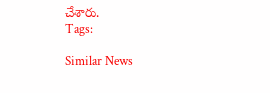చేశారు.
Tags:

Similar News